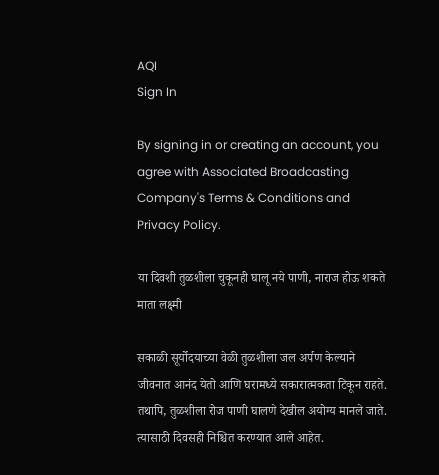AQI
Sign In

By signing in or creating an account, you agree with Associated Broadcasting Company's Terms & Conditions and Privacy Policy.

या दिवशी तुळशीला चुकूनही घालू नये पाणी, नाराज होऊ शकते माता लक्ष्मी

सकाळी सूर्योदयाच्या वेळी तुळशीला जल अर्पण केल्याने जीवनात आनंद येतो आणि घरामध्ये सकारात्मकता टिकून राहते. तथापि, तुळशीला रोज पाणी घालणे देखील अयोग्य मानले जाते. त्यासाठी दिवसही निश्चित करण्यात आले आहेत.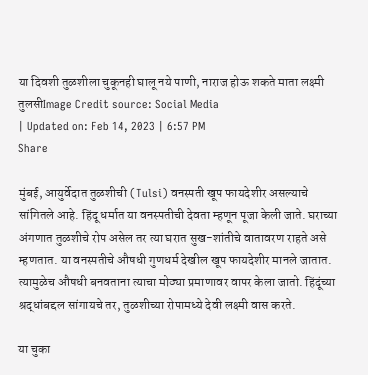या दिवशी तुळशीला चुकूनही घालू नये पाणी, नाराज होऊ शकते माता लक्ष्मी
तुलसीImage Credit source: Social Media
| Updated on: Feb 14, 2023 | 6:57 PM
Share

मुंबई, आयुर्वेदात तुळशीची (Tulsi) वनस्पती खूप फायदेशीर असल्याचे सांगितले आहे. हिंदू धर्मात या वनस्पतीची देवता म्हणून पूजा केली जाते. घराच्या अंगणात तुळशीचे रोप असेल तर त्या घरात सुख-शांतीचे वातावरण राहते असे म्हणतात. या वनस्पतीचे औषधी गुणधर्म देखील खूप फायदेशीर मानले जातात. त्यामुळेच औषधी बनवताना त्याचा मोठ्या प्रमाणावर वापर केला जातो. हिंदूंच्या श्रद्धांबद्दल सांगायचे तर, तुळशीच्या रोपामध्ये देवी लक्ष्मी वास करते.

या चुका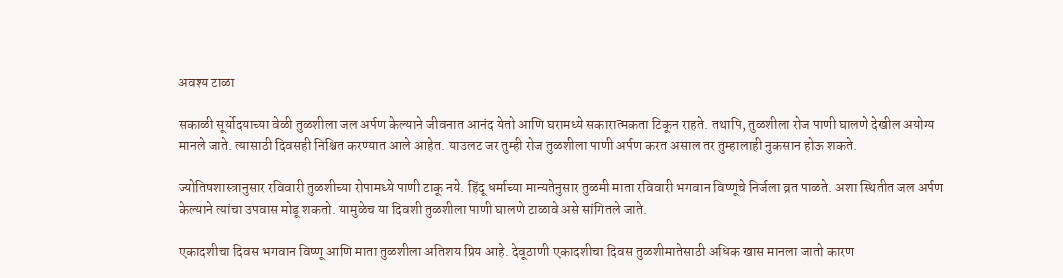अवश्य टाळा

सकाळी सूर्योदयाच्या वेळी तुळशीला जल अर्पण केल्याने जीवनात आनंद येतो आणि घरामध्ये सकारात्मकता टिकून राहते. तथापि, तुळशीला रोज पाणी घालणे देखील अयोग्य मानले जाते. त्यासाठी दिवसही निश्चित करण्यात आले आहेत. याउलट जर तुम्ही रोज तुळशीला पाणी अर्पण करत असाल तर तुम्हालाही नुकसान होऊ शकते.

ज्योतिषशास्त्रानुसार रविवारी तुळशीच्या रोपामध्ये पाणी टाकू नये. हिंदू धर्माच्या मान्यतेनुसार तुळमी माता रविवारी भगवान विष्णूचे निर्जला व्रत पाळते. अशा स्थितीत जल अर्पण केल्याने त्यांचा उपवास मोडू शकतो. यामुळेच या दिवशी तुळशीला पाणी घालणे टाळावे असे सांगितले जाते.

एकादशीचा दिवस भगवान विष्णू आणि माता तुळशीला अतिशय प्रिय आहे. देवूठाणी एकादशीचा दिवस तुळशीमातेसाठी अधिक खास मानला जातो कारण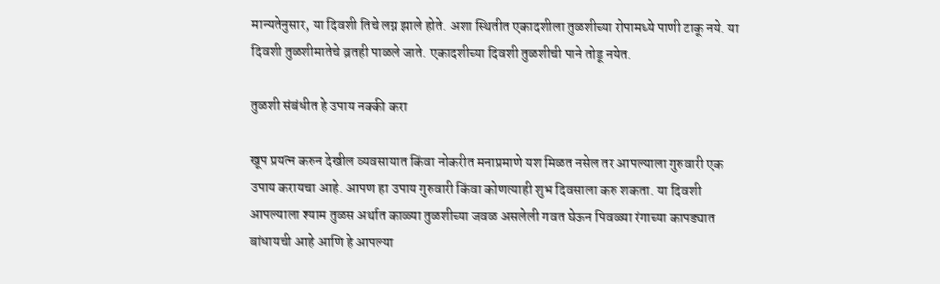मान्यतेनुसार, या दिवशी तिचे लग्न झाले होते. अशा स्थितीत एकादशीला तुळशीच्या रोपामध्ये पाणी टाकू नये. या दिवशी तुळशीमातेचे व्रतही पाळले जाते. एकादशीच्या दिवशी तुळशीची पाने तोडू नयेत.

तुळशी संबंधीत हे उपाय नक्की करा

खूप प्रयत्न करुन देखील व्यवसाया‍त किंवा नोकरीत मनाप्रमाणे यश मिळत नसेल तर आपल्याला गुरुवारी एक उपाय करायचा आहे. आपण हा उपाय गुरुवारी किंवा कोणत्याही शुभ दिवसाला करु शकता. या दिवशी आपल्याला श्याम तुळस अर्थात काळ्या तुळशीच्या जवळ असलेली गवत घेऊन पिवळ्या रंगाच्या कापड्यात बांधायची आहे आणि हे आपल्या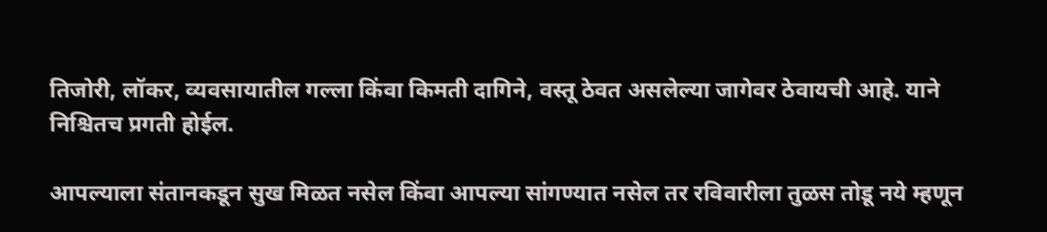तिजोरी, लॉकर, व्यवसायातील गल्ला किंवा किमती दागिने, वस्तू ठेवत असलेल्या जागेवर ठेवायची आहे. याने निश्चितच प्रगती होईल.

आपल्याला संतानकडून सुख मिळत नसेल किंवा आपल्या सांगण्यात नसेल तर रविवारीला तुळस तोडू नये म्हणून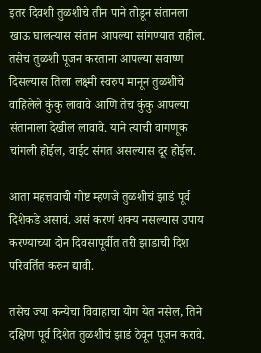इतर दिवशी तुळशीचे तीन पाने तोडून संतानला खाऊ घालत्यास संतान आपल्या सांगण्यात राहील. तसेच तुळशी पूजन करताना आपल्या सवाष्ण दिसल्यास तिला लक्ष्मी स्वरुप मानून तुळशीचे वाहिलेले कुंकु लावावे आणि तेच कुंकु आपल्या संतानाला देखील लावावे. याने त्याची वागणूक चांगली होईल, वाईट संगत असल्यास दूर होईल.

आता महत्तवाची गोष्ट म्हणजे तुळशीचं झाडं पूर्व दिशेकडे असावं. असं करणं शक्य नसल्यास उपाय करण्याच्या दोन दिवसापूर्वीत तरी झाडाची दिश परिवर्तित करुन द्यावी.

तसेच ज्या कन्येचा विवाहाचा योग येत नसेल, तिने दक्षिण पूर्व दिशेत तुळशीचं झाडं ठेवून पूजन करावे.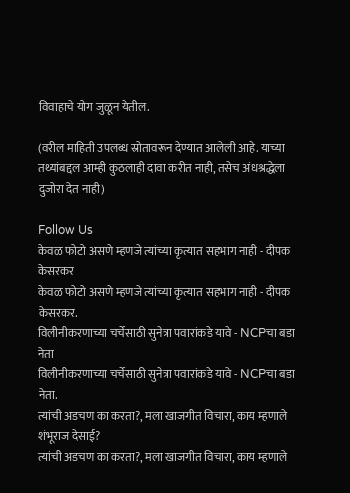विवाहाचे योग जुळून येतील.

(वरील माहिती उपलब्ध स्रोतावरून देण्यात आलेली आहे. याच्या तथ्यांबद्दल आम्ही कुठलाही दावा करीत नाही, तसेच अंधश्रद्धेला दुजोरा देत नाही)

Follow Us
केवळ फोटो असणे म्हणजे त्यांच्या कृत्यात सहभाग नाही - दीपक केसरकर
केवळ फोटो असणे म्हणजे त्यांच्या कृत्यात सहभाग नाही - दीपक केसरकर.
विलीनीकरणाच्या चर्चेसाठी सुनेत्रा पवारांकडे यावे - NCPचा बडा नेता
विलीनीकरणाच्या चर्चेसाठी सुनेत्रा पवारांकडे यावे - NCPचा बडा नेता.
त्यांची अडचण का करता?, मला खाजगीत विचारा, काय म्हणाले शंभूराज देसाई?
त्यांची अडचण का करता?, मला खाजगीत विचारा, काय म्हणाले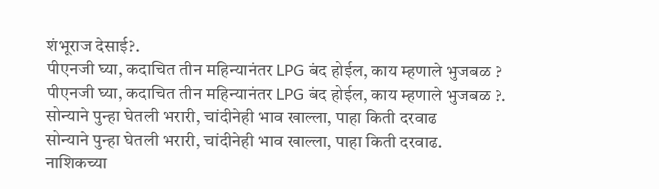शंभूराज देसाई?.
पीएनजी घ्या, कदाचित तीन महिन्यानंतर LPG बंद होईल, काय म्हणाले भुजबळ ?
पीएनजी घ्या, कदाचित तीन महिन्यानंतर LPG बंद होईल, काय म्हणाले भुजबळ ?.
सोन्याने पुन्हा घेतली भरारी, चांदीनेही भाव खाल्ला, पाहा किती दरवाढ
सोन्याने पुन्हा घेतली भरारी, चांदीनेही भाव खाल्ला, पाहा किती दरवाढ.
नाशिकच्या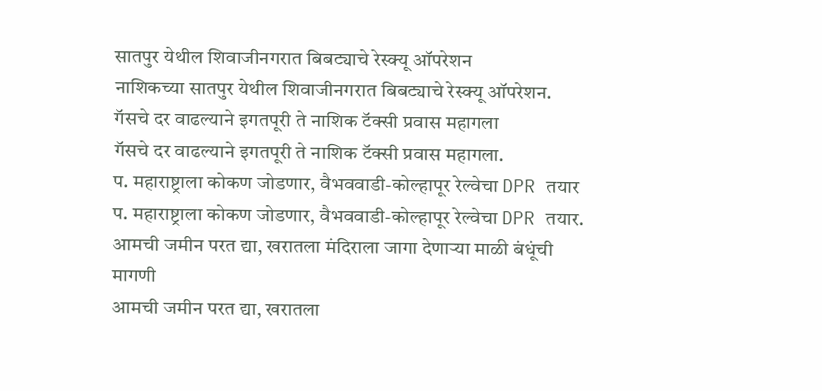सातपुर येथील शिवाजीनगरात बिबट्याचे रेस्क्यू ऑपरेशन
नाशिकच्या सातपुर येथील शिवाजीनगरात बिबट्याचे रेस्क्यू ऑपरेशन.
गॅसचे दर वाढल्याने इगतपूरी ते नाशिक टॅक्सी प्रवास महागला
गॅसचे दर वाढल्याने इगतपूरी ते नाशिक टॅक्सी प्रवास महागला.
प. महाराष्ट्राला कोकण जोडणार, वैभववाडी-कोल्हापूर रेल्वेचा DPR तयार
प. महाराष्ट्राला कोकण जोडणार, वैभववाडी-कोल्हापूर रेल्वेचा DPR तयार.
आमची जमीन परत द्या, खरातला मंदिराला जागा देणाऱ्या माळी बंधूंची मागणी
आमची जमीन परत द्या, खरातला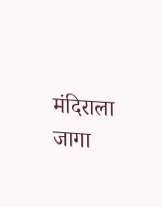मंदिराला जागा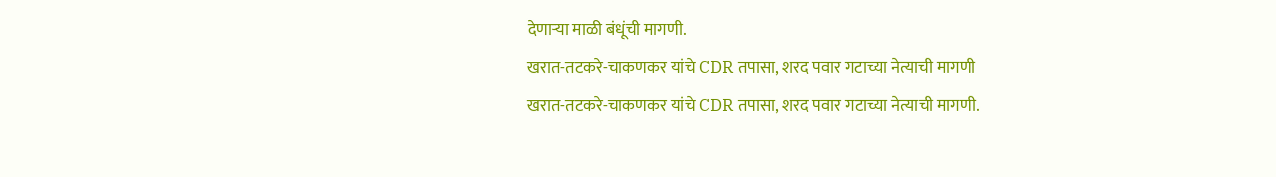देणाऱ्या माळी बंधूंची मागणी.
खरात-तटकरे-चाकणकर यांचे CDR तपासा, शरद पवार गटाच्या नेत्याची मागणी
खरात-तटकरे-चाकणकर यांचे CDR तपासा, शरद पवार गटाच्या नेत्याची मागणी.